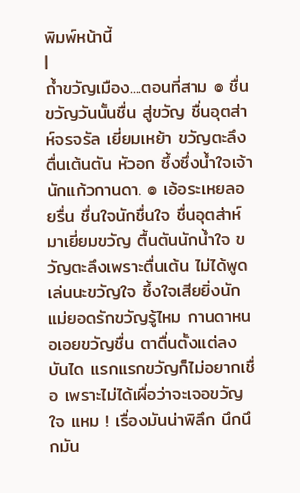พิมพ์หน้านี้
|
ถ้ำขวัญเมือง....ตอนที่สาม ๏ ชื่นขวัญวันนั้นชื่น สู่ขวัญ ชื่นอุตส่าห์จรจรัล เยี่ยมเหย้า ขวัญตะลึงตื่นเต้นตัน หัวอก ซึ้งซึ่งน้ำใจเจ้า นักแก้วกานดา. ๏ เอ้อระเหยลอยรื่น ชื่นใจนักชื่นใจ ชื่นอุตส่าห์มาเยี่ยมขวัญ ตื้นตันนักน้ำใจ ขวัญตะลึงเพราะตื่นเต้น ไม่ได้พูดเล่นนะขวัญใจ ซึ้งใจเสียยิ่งนัก แม่ยอดรักขวัญรู้ไหม กานดาหนอเอยขวัญชื่น ตาตื่นตั้งแต่ลงบันได แรกแรกขวัญก็ไม่อยากเชื่อ เพราะไม่ได้เผื่อว่าจะเจอขวัญใจ แหม ! เรื่องมันน่าพิลึก นึกนึกมัน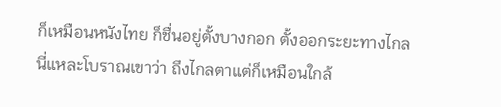ก็เหมือนหนังไทย ก็ชื่นอยู่ตั้งบางกอก ตั้งออกระยะทางไกล นี่แหละโบราณเขาว่า ถึงไกลตาแต่ก็เหมือนใกล้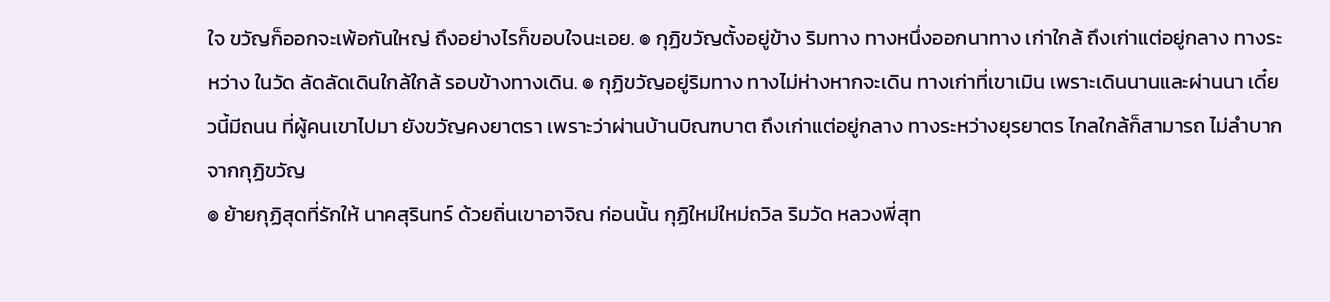ใจ ขวัญก็ออกจะเพ้อกันใหญ่ ถึงอย่างไรก็ขอบใจนะเอย. ๏ กุฏิขวัญตั้งอยู่ข้าง ริมทาง ทางหนึ่งออกนาทาง เก่าใกล้ ถึงเก่าแต่อยู่กลาง ทางระหว่าง ในวัด ลัดลัดเดินใกล้ใกล้ รอบข้างทางเดิน. ๏ กุฏิขวัญอยู่ริมทาง ทางไม่ห่างหากจะเดิน ทางเก่าที่เขาเมิน เพราะเดินนานและผ่านนา เดี๋ยวนี้มีถนน ที่ผู้คนเขาไปมา ยังขวัญคงยาตรา เพราะว่าผ่านบ้านบิณฑบาต ถึงเก่าแต่อยู่กลาง ทางระหว่างยุรยาตร ไกลใกล้ก็สามารถ ไม่ลำบากจากกุฏิขวัญ
๏ ย้ายกุฏิสุดที่รักให้ นาคสุรินทร์ ด้วยถิ่นเขาอาจิณ ก่อนนั้น กุฏิใหม่ใหม่ถวิล ริมวัด หลวงพี่สุท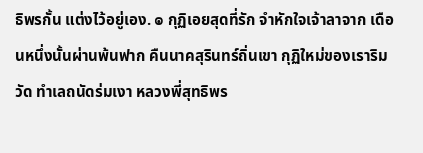ธิพรกั้น แต่งไว้อยู่เอง. ๏ กุฏิเอยสุดที่รัก จำหักใจเจ้าลาจาก เดือนหนึ่งนั้นผ่านพ้นฟาก คืนนาคสุรินทร์ถิ่นเขา กุฏิใหม่ของเราริมวัด ทำเลถนัดร่มเงา หลวงพี่สุทธิพร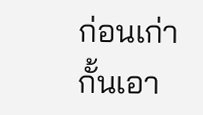ก่อนเก่า กั้นเอา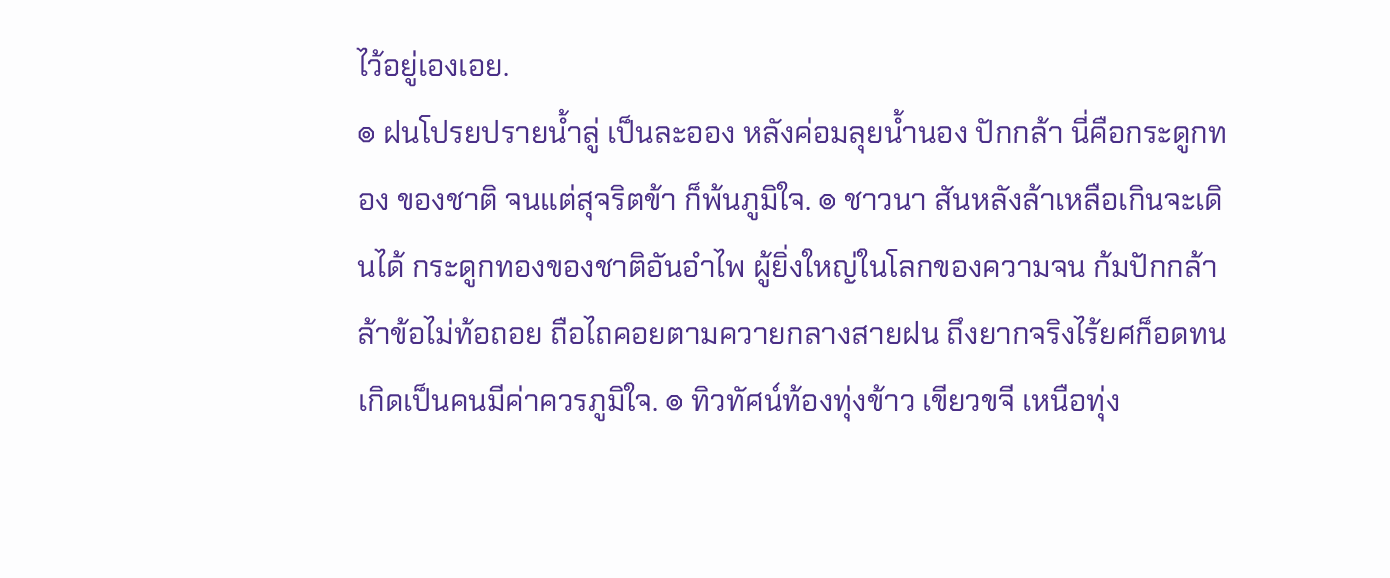ไว้อยู่เองเอย.
๏ ฝนโปรยปรายน้ำลู่ เป็นละออง หลังค่อมลุยน้ำนอง ปักกล้า นี่คือกระดูกทอง ของชาติ จนแต่สุจริตข้า ก็พ้นภูมิใจ. ๏ ชาวนา สันหลังล้าเหลือเกินจะเดินได้ กระดูกทองของชาติอันอำไพ ผู้ยิ่งใหญ่ในโลกของความจน ก้มปักกล้าล้าข้อไม่ท้อถอย ถือไถคอยตามควายกลางสายฝน ถึงยากจริงไร้ยศก็อดทน เกิดเป็นคนมีค่าควรภูมิใจ. ๏ ทิวทัศน์ท้องทุ่งข้าว เขียวขจี เหนือทุ่ง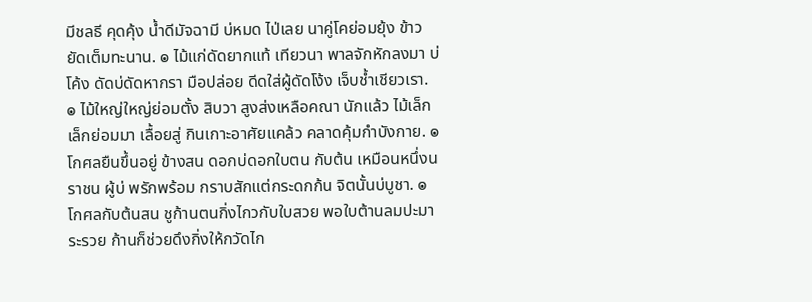มีชลธี คุดคุ้ง น้ำดีมัจฉามี บ่หมด ไป่เลย นาคู่โคย่อมยุ้ง ข้าวยัดเต็มทะนาน. ๏ ไม้แก่ดัดยากแท้ เทียวนา พาลจักหักลงมา บ่โค้ง ดัดบ่ดัดหากรา มือปล่อย ดีดใส่ผู้ดัดโง้ง เจ็บช้ำเชียวเรา. ๏ ไม้ใหญ่ใหญ่ย่อมตั้ง สิบวา สูงส่งเหลือคณา นักแล้ว ไม้เล็กเล็กย่อมมา เลื้อยสู่ กินเกาะอาศัยแคล้ว คลาดคุ้มกำบังกาย. ๏ โกศลยืนขึ้นอยู่ ข้างสน ดอกบ่ดอกใบตน กับต้น เหมือนหนึ่งนราชน ผู้บ่ พรักพร้อม กราบสักแต่กระดกก้น จิตนั้นบ่บูชา. ๏ โกศลกับต้นสน ชูก้านตนกิ่งไกวกับใบสวย พอใบต้านลมปะมาระรวย ก้านก็ช่วยดึงกิ่งให้กวัดไก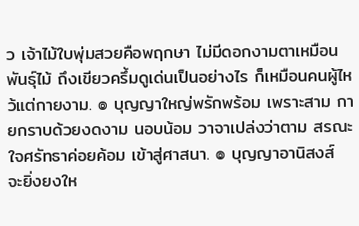ว เจ้าไม้ใบพุ่มสวยคือพฤกษา ไม่มีดอกงามตาเหมือนพันธุ์ไม้ ถึงเขียวครึ้มดูเด่นเป็นอย่างไร ก็เหมือนคนผู้ไหว้แต่กายงาม. ๏ บุญญาใหญ่พรักพร้อม เพราะสาม กายกราบด้วยงดงาม นอบน้อม วาจาเปล่งว่าตาม สรณะ ใจศรัทธาค่อยค้อม เข้าสู่ศาสนา. ๏ บุญญาอานิสงส์ จะยิ่งยงให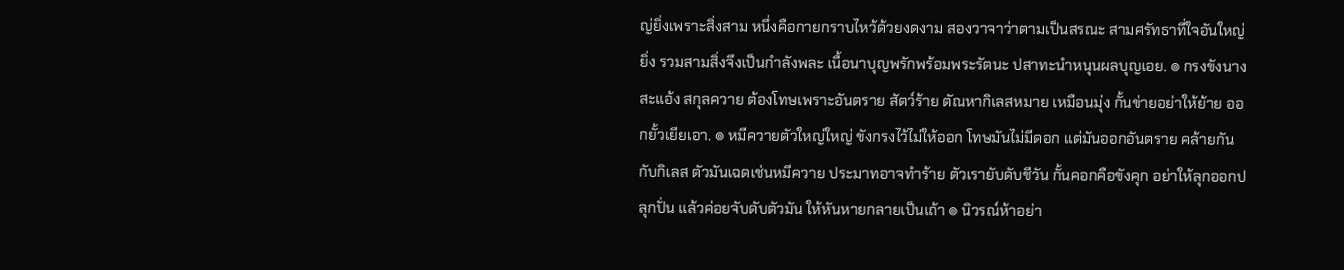ญ่ยิ่งเพราะสิ่งสาม หนึ่งคือกายกราบไหว้ด้วยงดงาม สองวาจาว่าตามเป็นสรณะ สามศรัทธาที่ใจอันใหญ่ยิ่ง รวมสามสิ่งจึงเป็นกำลังพละ เนื้อนาบุญพรักพร้อมพระรัตนะ ปสาทะนำหนุนผลบุญเอย. ๏ กรงขังนางสะแอ้ง สกุลควาย ต้องโทษเพราะอันตราย สัตว์ร้าย ตัณหากิเลสหมาย เหมือนมุ่ง กั้นข่ายอย่าให้ย้าย ออกยั้วเยียเอา. ๏ หมีควายตัวใหญ่ใหญ่ ขังกรงไว้ไม่ให้ออก โทษมันไม่มีดอก แต่มันออกอันตราย คล้ายกันกับกิเลส ตัวมันเฉดเช่นหมีควาย ประมาทอาจทำร้าย ตัวเรายับดับชีวัน กั้นคอกคือขังคุก อย่าให้ลุกออกปลุกปั่น แล้วค่อยจับดับตัวมัน ให้หันหายกลายเป็นเถ้า ๏ นิวรณ์ห้าอย่า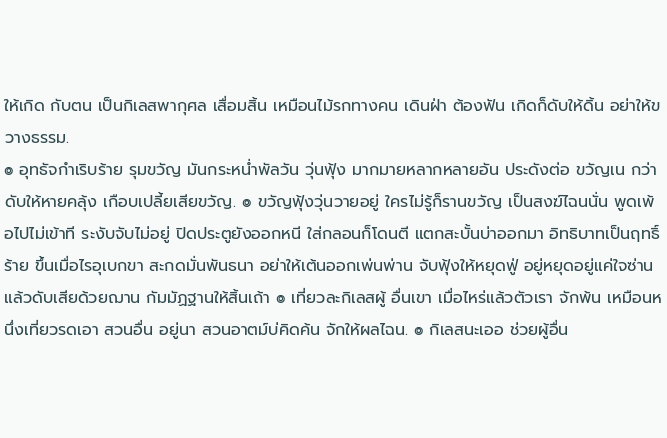ให้เกิด กับตน เป็นกิเลสพากุศล เสื่อมสิ้น เหมือนไม้รกทางคน เดินฝ่า ต้องฟัน เกิดก็ดับให้ดิ้น อย่าให้ขวางธรรม.
๏ อุทธัจกำเริบร้าย รุมขวัญ มันกระหน่ำพัลวัน วุ่นฟุ้ง มากมายหลากหลายอัน ประดังต่อ ขวัญเน กว่าดับให้หายคลุ้ง เกือบเปลี้ยเสียขวัญ. ๏ ขวัญฟุ้งวุ่นวายอยู่ ใครไม่รู้ก็รานขวัญ เป็นสงฆ์ไฉนนั่น พูดเพ้อไปไม่เข้าที ระงับจับไม่อยู่ ปิดประตูยังออกหนี ใส่กลอนก็โดนตี แตกสะบั้นบ่าออกมา อิทธิบาทเป็นฤทธิ์ร้าย ขึ้นเมื่อไรอุเบกขา สะกดมั่นพันธนา อย่าให้เต้นออกเพ่นพ่าน จับฟุ้งให้หยุดฟู่ อยู่หยุดอยู่แค่ใจซ่าน แล้วดับเสียด้วยฌาน กัมมัฏฐานให้สิ้นเถ้า ๏ เที่ยวละกิเลสผู้ อื่นเขา เมื่อไหร่แล้วตัวเรา จักพ้น เหมือนหนึ่งเที่ยวรดเอา สวนอื่น อยู่นา สวนอาตม์บ่คิดค้น จักให้ผลไฉน. ๏ กิเลสนะเออ ช่วยผู้อื่น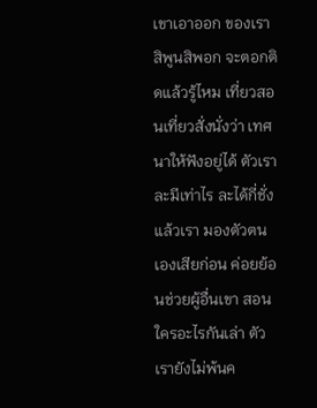เขาเอาออก ของเราสิพูนสิพอก จะตอกติดแล้วรู้ไหม เที่ยวสอนเที่ยวสั่งนั่งว่า เทศนาให้ฟังอยู่ได้ ตัวเราละมีเท่าไร ละได้กี่ชั่งแล้วเรา มองตัวตนเองเสียก่อน ค่อยย้อนช่วยผู้อื่นเขา สอนใครอะไรกันเล่า ตัวเรายังไม่พ้นค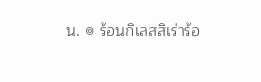น. ๏ ร้อนกิเลสสิเร่าร้อ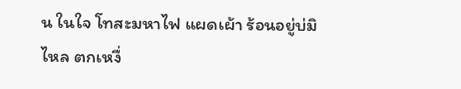น ในใจ โทสะมหาไฟ แผดเผ้า ร้อนอยู่บ่มิไหล ตกเหงื่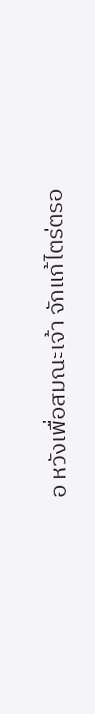อ หวังเพื่อสมณะเจ้า จักแก้ไตร่ตรอ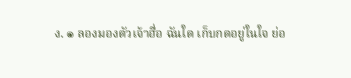ง. ๏ ลองมองตัวเจ้าฮื่อ ฉันใด เก็บกดอยู่ในใจ ย่อ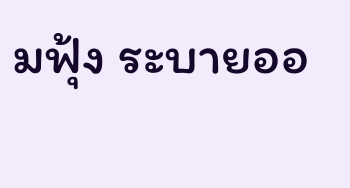มฟุ้ง ระบายออ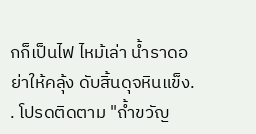กก็เป็นไฟ ไหม้เล่า น้ำราดอย่าให้คลุ้ง ดับสิ้นดุจหินแข็ง. . โปรดติดตาม "ถ้ำขวัญ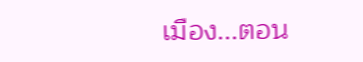เมือง...ตอน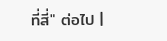ที่สี่" ต่อไป |